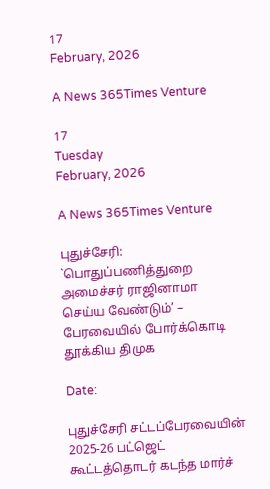17
February, 2026

A News 365Times Venture

17
Tuesday
February, 2026

A News 365Times Venture

புதுச்சேரி: `பொதுப்பணித்துறை அமைச்சர் ராஜினாமா செய்ய வேண்டும்’ – பேரவையில் போர்க்கொடி தூக்கிய திமுக

Date:

புதுச்சேரி சட்டப்பேரவையின் 2025-26 பட்ஜெட் கூட்டத்தொடர் கடந்த மார்ச்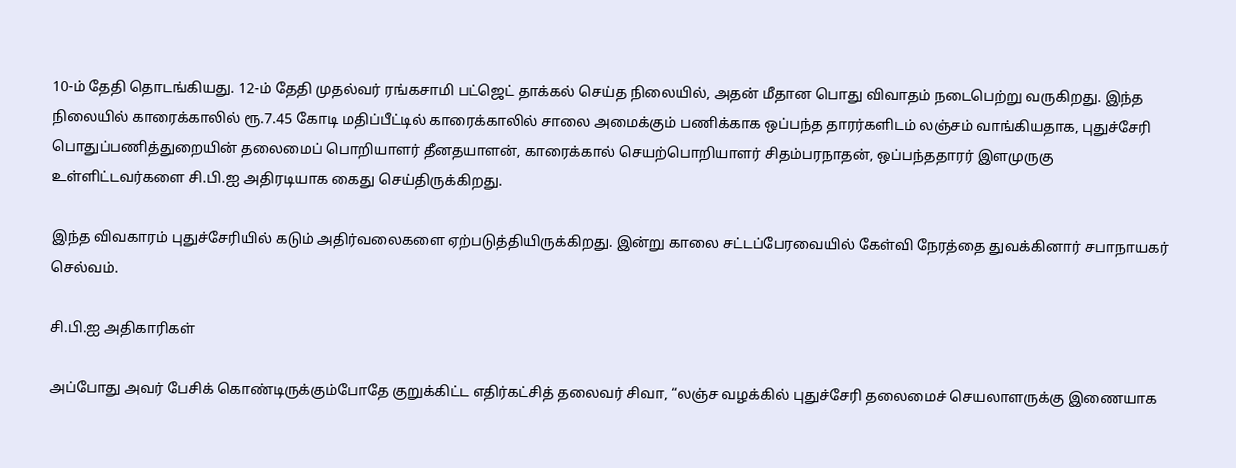10-ம் தேதி தொடங்கியது. 12-ம் தேதி முதல்வர் ரங்கசாமி பட்ஜெட் தாக்கல் செய்த நிலையில், அதன் மீதான பொது விவாதம் நடைபெற்று வருகிறது. இந்த நிலையில் காரைக்காலில் ரூ.7.45 கோடி மதிப்பீட்டில் காரைக்காலில் சாலை அமைக்கும் பணிக்காக ஒப்பந்த தாரர்களிடம் லஞ்சம் வாங்கியதாக, புதுச்சேரி பொதுப்பணித்துறையின் தலைமைப் பொறியாளர் தீனதயாளன், காரைக்கால் செயற்பொறியாளர் சிதம்பரநாதன், ஒப்பந்ததாரர் இளமுருகு உள்ளிட்டவர்களை சி.பி.ஐ அதிரடியாக கைது செய்திருக்கிறது.

இந்த விவகாரம் புதுச்சேரியில் கடும் அதிர்வலைகளை ஏற்படுத்தியிருக்கிறது. இன்று காலை சட்டப்பேரவையில் கேள்வி நேரத்தை துவக்கினார் சபாநாயகர் செல்வம்.

சி.பி.ஐ அதிகாரிகள்

அப்போது அவர் பேசிக் கொண்டிருக்கும்போதே குறுக்கிட்ட எதிர்கட்சித் தலைவர் சிவா, “லஞ்ச வழக்கில் புதுச்சேரி தலைமைச் செயலாளருக்கு இணையாக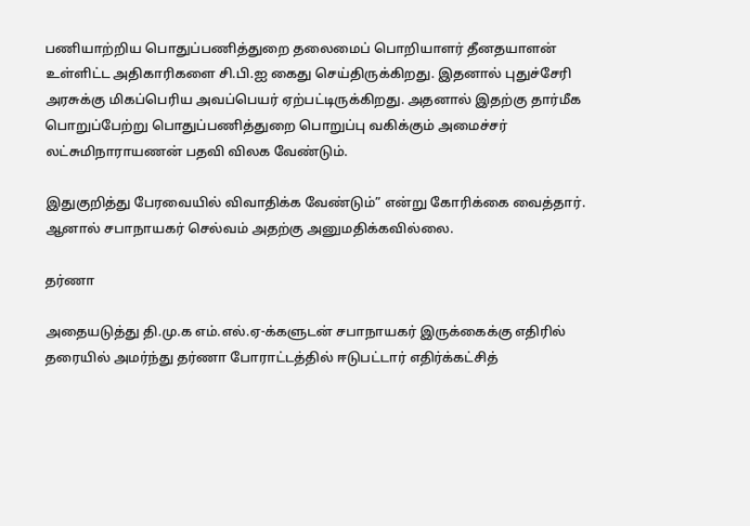பணியாற்றிய பொதுப்பணித்துறை தலைமைப் பொறியாளர் தீனதயாளன் உள்ளிட்ட அதிகாரிகளை சி.பி.ஐ கைது செய்திருக்கிறது. இதனால் புதுச்சேரி அரசுக்கு மிகப்பெரிய அவப்பெயர் ஏற்பட்டிருக்கிறது. அதனால் இதற்கு தார்மீக பொறுப்பேற்று பொதுப்பணித்துறை பொறுப்பு வகிக்கும் அமைச்சர் லட்சுமிநாராயணன் பதவி விலக வேண்டும்.

இதுகுறித்து பேரவையில் விவாதிக்க வேண்டும்” என்று கோரிக்கை வைத்தார். ஆனால் சபாநாயகர் செல்வம் அதற்கு அனுமதிக்கவில்லை.

தர்ணா

அதையடுத்து தி.மு.க எம்.எல்.ஏ-க்களுடன் சபாநாயகர் இருக்கைக்கு எதிரில் தரையில் அமர்ந்து தர்ணா போராட்டத்தில் ஈடுபட்டார் எதிர்க்கட்சித்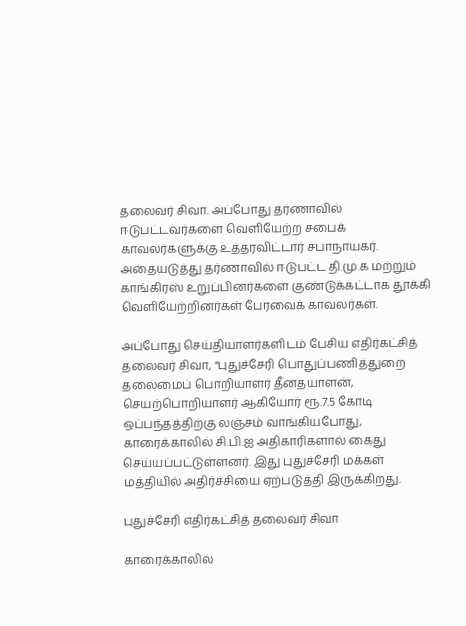தலைவர் சிவா. அப்போது தர்ணாவில் ஈடுபட்டவர்களை வெளியேற்ற சபைக் காவலர்களுக்கு உத்தரவிட்டார் சபாநாயகர். அதையடுத்து தர்ணாவில் ஈடுபட்ட தி.மு.க மற்றும் காங்கிரஸ் உறுப்பினர்களை குண்டுக்கட்டாக தூக்கி வெளியேற்றினர்கள் பேரவைக் காவலர்கள்.

அப்போது செய்தியாளர்களிடம் பேசிய எதிர்கட்சித் தலைவர் சிவா, “புதுச்சேரி பொதுப்பணித்துறை தலைமைப் பொறியாளர் தீனதயாளன், செயற்பொறியாளர் ஆகியோர் ரூ.7.5 கோடி ஒப்பந்தத்திற்கு லஞ்சம் வாங்கியபோது, காரைக்காலில் சி.பி.ஐ அதிகாரிகளால் கைது செய்யப்பட்டுள்ளனர். இது புதுச்சேரி மக்கள் மத்தியில் அதிர்ச்சியை ஏற்படுத்தி இருக்கிறது.

புதுச்சேரி எதிர்கட்சித் தலைவர் சிவா

காரைக்காலில்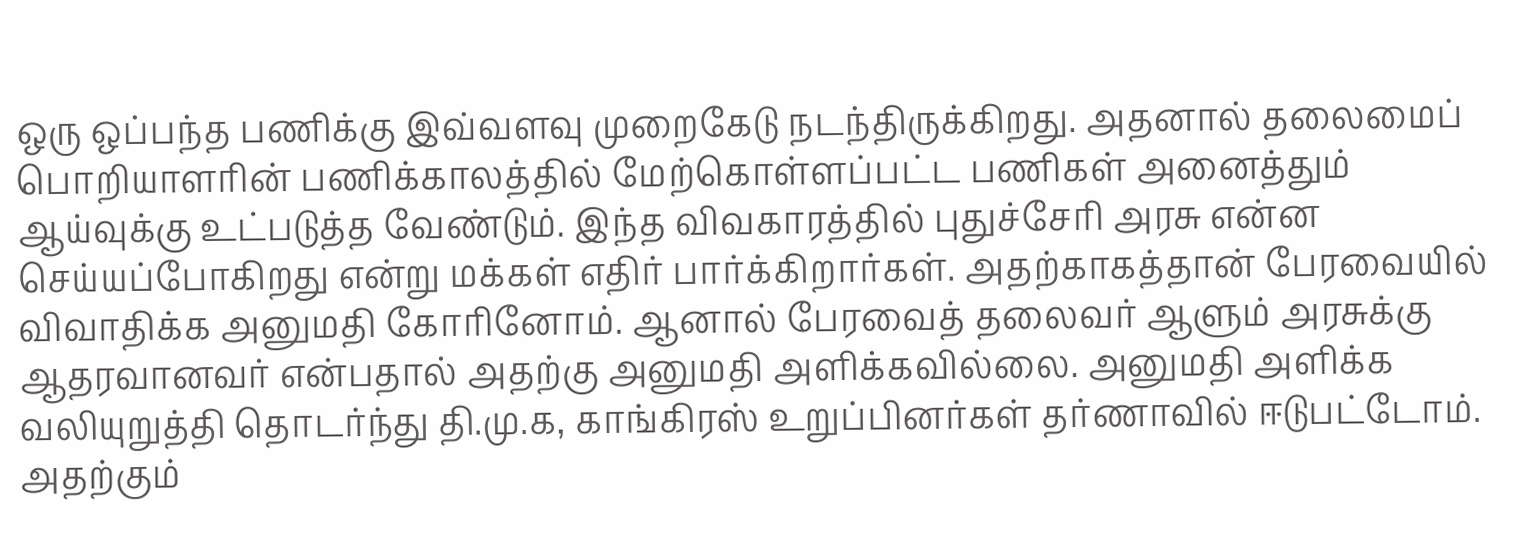ஒரு ஒப்பந்த பணிக்கு இவ்வளவு முறைகேடு நடந்திருக்கிறது. அதனால் தலைமைப் பொறியாளரின் பணிக்காலத்தில் மேற்கொள்ளப்பட்ட பணிகள் அனைத்தும் ஆய்வுக்கு உட்படுத்த வேண்டும். இந்த விவகாரத்தில் புதுச்சேரி அரசு என்ன செய்யப்போகிறது என்று மக்கள் எதிர் பார்க்கிறார்கள். அதற்காகத்தான் பேரவையில் விவாதிக்க அனுமதி கோரினோம். ஆனால் பேரவைத் தலைவர் ஆளும் அரசுக்கு ஆதரவானவர் என்பதால் அதற்கு அனுமதி அளிக்கவில்லை. அனுமதி அளிக்க வலியுறுத்தி தொடர்ந்து தி.மு.க, காங்கிரஸ் உறுப்பினர்கள் தர்ணாவில் ஈடுபட்டோம். அதற்கும்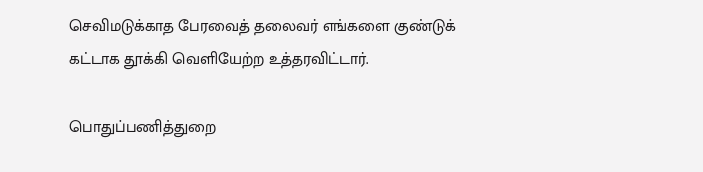செவிமடுக்காத பேரவைத் தலைவர் எங்களை குண்டுக் கட்டாக தூக்கி வெளியேற்ற உத்தரவிட்டார்.

பொதுப்பணித்துறை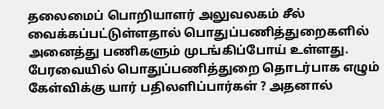தலைமைப் பொறியாளர் அலுவலகம் சீல் வைக்கப்பட்டுள்ளதால் பொதுப்பணித்துறைகளில் அனைத்து பணிகளும் முடங்கிப்போய் உள்ளது. பேரவையில் பொதுப்பணித்துறை தொடர்பாக எழும் கேள்விக்கு யார் பதிலளிப்பார்கள் ? அதனால்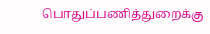பொதுப்பணித்துறைக்கு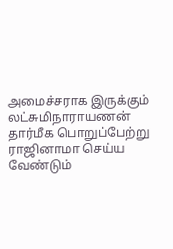அமைச்சராக இருக்கும் லட்சுமிநாராயணன் தார்மீக பொறுப்பேற்று ராஜினாமா செய்ய வேண்டும்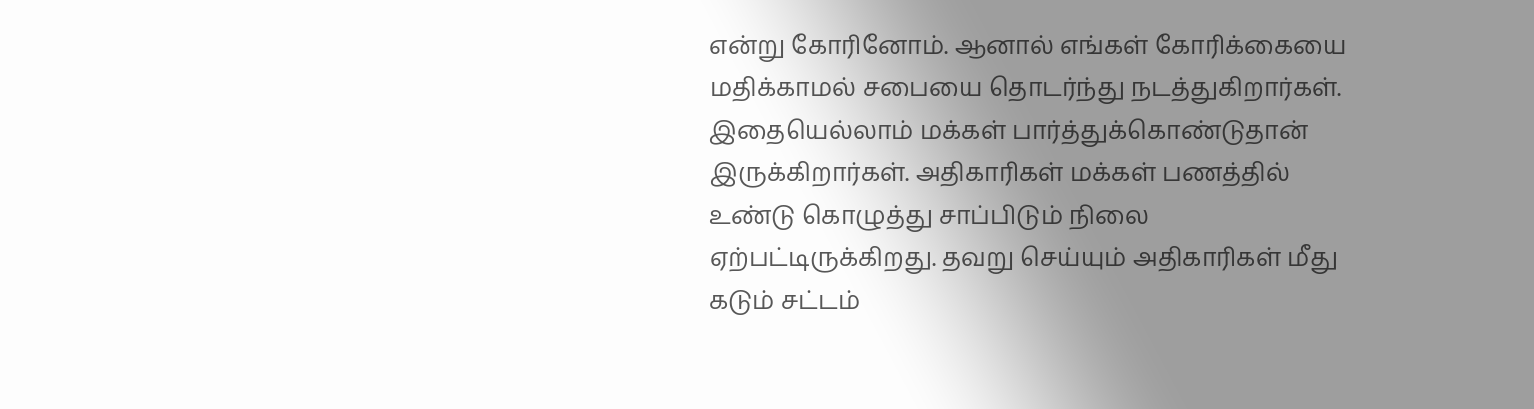என்று கோரினோம். ஆனால் எங்கள் கோரிக்கையை மதிக்காமல் சபையை தொடர்ந்து நடத்துகிறார்கள். இதையெல்லாம் மக்கள் பார்த்துக்கொண்டுதான் இருக்கிறார்கள். அதிகாரிகள் மக்கள் பணத்தில் உண்டு கொழுத்து சாப்பிடும் நிலை ஏற்பட்டிருக்கிறது. தவறு செய்யும் அதிகாரிகள் மீது கடும் சட்டம்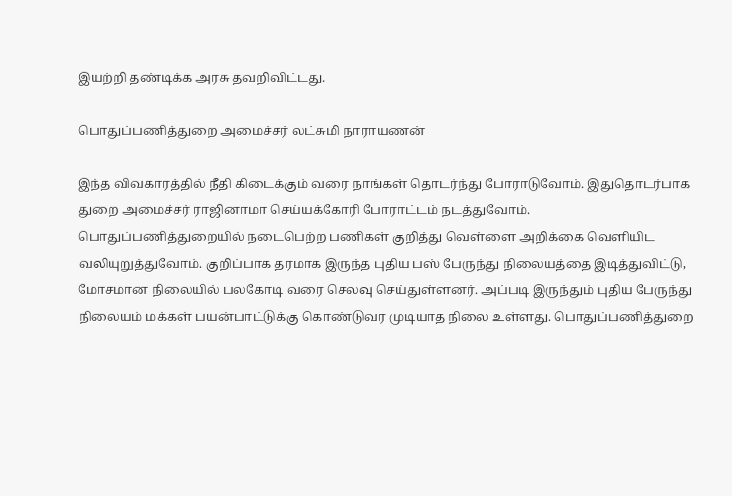இயற்றி தண்டிக்க அரசு தவறிவிட்டது.

பொதுப்பணித்துறை அமைச்சர் லட்சுமி நாராயணன்

இந்த விவகாரத்தில் நீதி கிடைக்கும் வரை நாங்கள் தொடர்ந்து போராடுவோம். இதுதொடர்பாக துறை அமைச்சர் ராஜினாமா செய்யக்கோரி போராட்டம் நடத்துவோம். பொதுப்பணித்துறையில் நடைபெற்ற பணிகள் குறித்து வெள்ளை அறிக்கை வெளியிட வலியுறுத்துவோம். குறிப்பாக தரமாக இருந்த புதிய பஸ் பேருந்து நிலையத்தை இடித்துவிட்டு, மோசமான நிலையில் பலகோடி வரை செலவு செய்துள்ளனர். அப்படி இருந்தும் புதிய பேருந்து நிலையம் மக்கள் பயன்பாட்டுக்கு கொண்டுவர முடியாத நிலை உள்ளது. பொதுப்பணித்துறை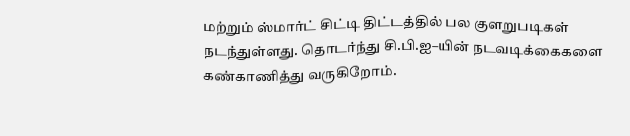மற்றும் ஸ்மார்ட் சிட்டி திட்டத்தில் பல குளறுபடிகள் நடந்துள்ளது. தொடர்ந்து சி.பி.ஐ–யின் நடவடிக்கைகளை கண்காணித்து வருகிறோம்.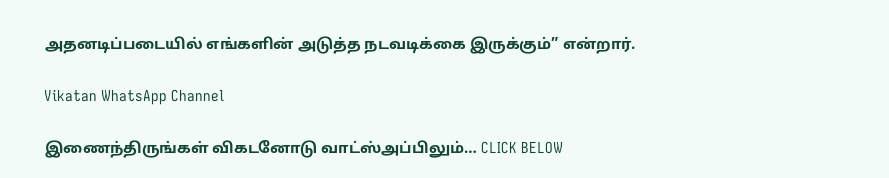அதனடிப்படையில் எங்களின் அடுத்த நடவடிக்கை இருக்கும்” என்றார்.

Vikatan WhatsApp Channel

இணைந்திருங்கள் விகடனோடு வாட்ஸ்அப்பிலும்… CLICK BELOW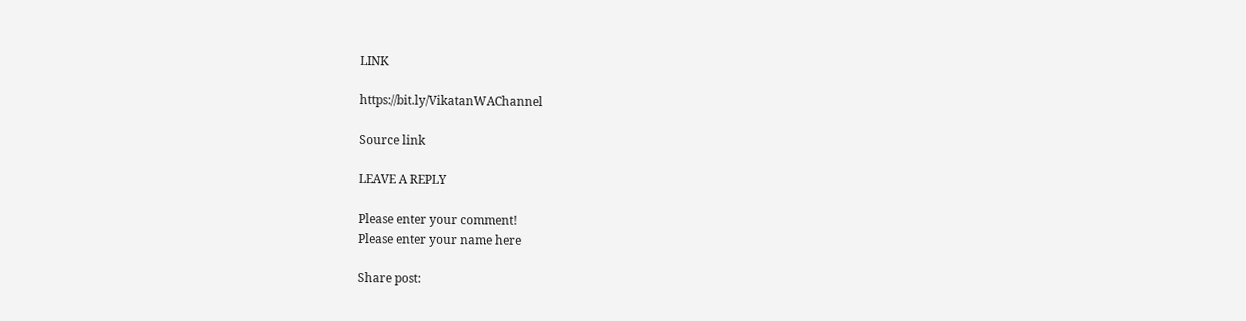LINK

https://bit.ly/VikatanWAChannel

Source link

LEAVE A REPLY

Please enter your comment!
Please enter your name here

Share post: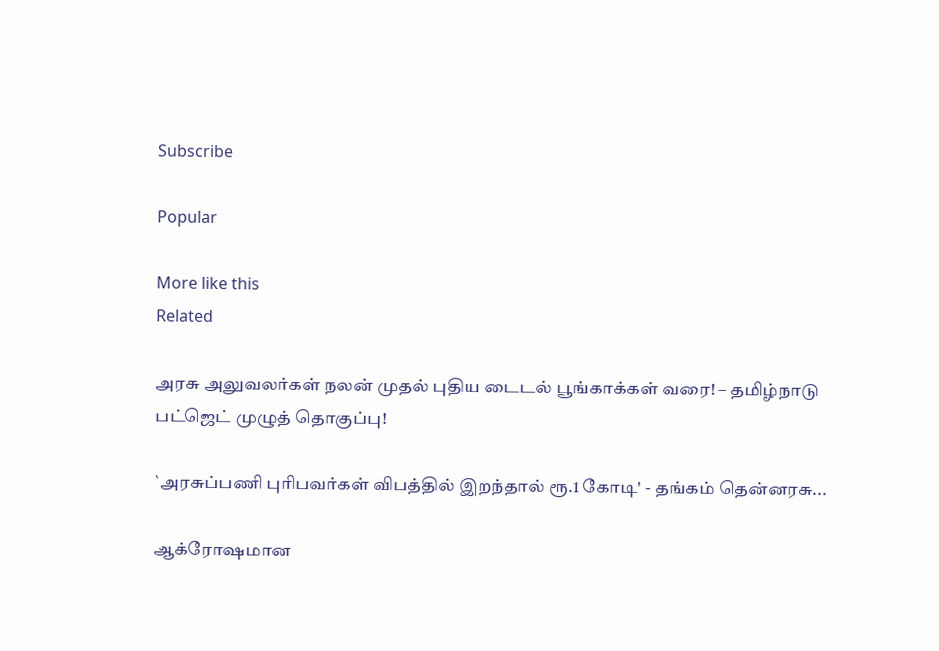Subscribe

Popular

More like this
Related

அரசு அலுவலர்கள் நலன் முதல் புதிய டைடல் பூங்காக்கள் வரை! – தமிழ்நாடு பட்ஜெட் முழுத் தொகுப்பு!

`அரசுப்பணி புரிபவர்கள் விபத்தில் இறந்தால் ரூ.1 கோடி' - தங்கம் தென்னரசு...

ஆக்ரோஷமான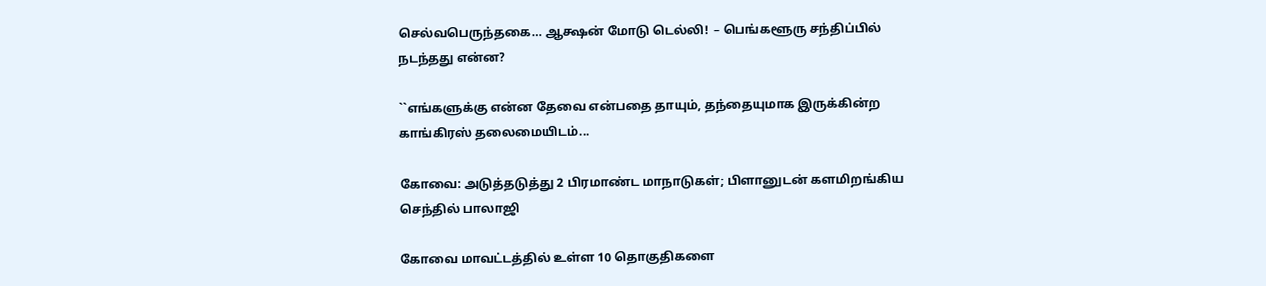செல்வபெருந்தகை… ஆக்ஷன் மோடு டெல்லி!  – பெங்களூரு சந்திப்பில் நடந்தது என்ன?

``எங்களுக்கு என்ன தேவை என்பதை தாயும், தந்தையுமாக இருக்கின்ற காங்கிரஸ் தலைமையிடம்...

கோவை: அடுத்தடுத்து 2 பிரமாண்ட மாநாடுகள்; பிளானுடன் களமிறங்கிய செந்தில் பாலாஜி

கோவை மாவட்டத்தில் உள்ள 10 தொகுதிகளை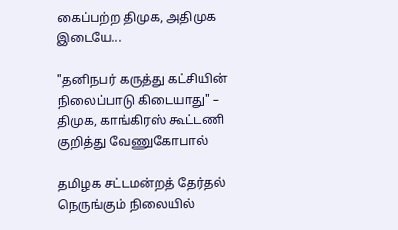கைப்பற்ற திமுக, அதிமுக இடையே...

"தனிநபர் கருத்து கட்சியின் நிலைப்பாடு கிடையாது" – திமுக, காங்கிரஸ் கூட்டணி குறித்து வேணுகோபால்

தமிழக சட்டமன்றத் தேர்தல் நெருங்கும் நிலையில்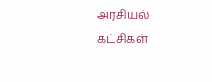அரசியல் கட்சிகள்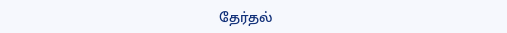தேர்தல்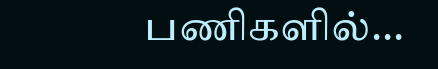பணிகளில்...